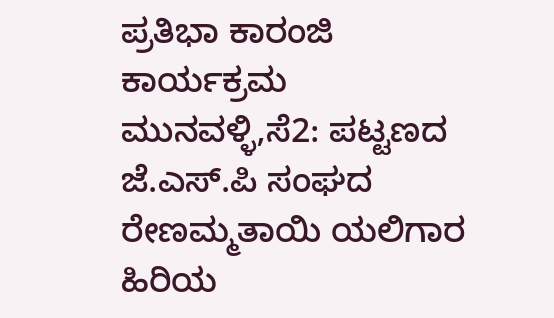ಪ್ರತಿಭಾ ಕಾರಂಜಿ ಕಾರ್ಯಕ್ರಮ
ಮುನವಳ್ಳಿ,ಸೆ2: ಪಟ್ಟಣದ ಜೆ.ಎಸ್.ಪಿ ಸಂಘದ ರೇಣಮ್ಮತಾಯಿ ಯಲಿಗಾರ ಹಿರಿಯ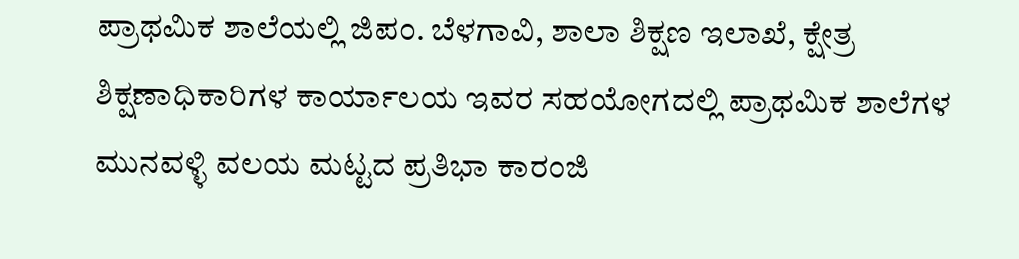ಪ್ರಾಥಮಿಕ ಶಾಲೆಯಲ್ಲಿ ಜಿಪಂ. ಬೆಳಗಾವಿ, ಶಾಲಾ ಶಿಕ್ಷಣ ಇಲಾಖೆ, ಕ್ಷೇತ್ರ ಶಿಕ್ಷಣಾಧಿಕಾರಿಗಳ ಕಾರ್ಯಾಲಯ ಇವರ ಸಹಯೋಗದಲ್ಲಿ ಪ್ರಾಥಮಿಕ ಶಾಲೆಗಳ ಮುನವಳ್ಳಿ ವಲಯ ಮಟ್ಟದ ಪ್ರತಿಭಾ ಕಾರಂಜಿ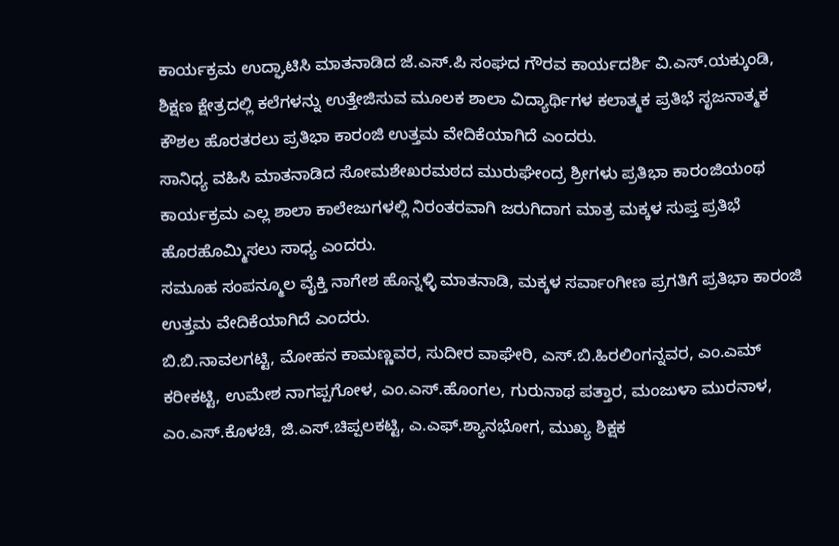ಕಾರ್ಯಕ್ರಮ ಉದ್ಘಾಟಿಸಿ ಮಾತನಾಡಿದ ಜೆ.ಎಸ್.ಪಿ ಸಂಘದ ಗೌರವ ಕಾರ್ಯದರ್ಶಿ ವಿ.ಎಸ್.ಯಕ್ಕುಂಡಿ, ಶಿಕ್ಷಣ ಕ್ಷೇತ್ರದಲ್ಲಿ ಕಲೆಗಳನ್ನು ಉತ್ತೇಜಿಸುವ ಮೂಲಕ ಶಾಲಾ ವಿದ್ಯಾರ್ಥಿಗಳ ಕಲಾತ್ಮಕ ಪ್ರತಿಭೆ ಸೃಜನಾತ್ಮಕ ಕೌಶಲ ಹೊರತರಲು ಪ್ರತಿಭಾ ಕಾರಂಜಿ ಉತ್ತಮ ವೇದಿಕೆಯಾಗಿದೆ ಎಂದರು.
ಸಾನಿಧ್ಯ ವಹಿಸಿ ಮಾತನಾಡಿದ ಸೋಮಶೇಖರಮಠದ ಮುರುಘೇಂದ್ರ ಶ್ರೀಗಳು ಪ್ರತಿಭಾ ಕಾರಂಜಿಯಂಥ ಕಾರ್ಯಕ್ರಮ ಎಲ್ಲ ಶಾಲಾ ಕಾಲೇಜುಗಳಲ್ಲಿ ನಿರಂತರವಾಗಿ ಜರುಗಿದಾಗ ಮಾತ್ರ ಮಕ್ಕಳ ಸುಪ್ತ ಪ್ರತಿಭೆ ಹೊರಹೊಮ್ಮಿಸಲು ಸಾಧ್ಯ ಎಂದರು.
ಸಮೂಹ ಸಂಪನ್ಮೂಲ ವೈಕ್ತಿ ನಾಗೇಶ ಹೊನ್ನಳ್ಳಿ ಮಾತನಾಡಿ, ಮಕ್ಕಳ ಸರ್ವಾಂಗೀಣ ಪ್ರಗತಿಗೆ ಪ್ರತಿಭಾ ಕಾರಂಜಿ ಉತ್ತಮ ವೇದಿಕೆಯಾಗಿದೆ ಎಂದರು.
ಬಿ.ಬಿ.ನಾವಲಗಟ್ಟಿ, ಮೋಹನ ಕಾಮಣ್ಣವರ, ಸುದೀರ ವಾಘೇರಿ, ಎಸ್.ಬಿ.ಹಿರಲಿಂಗನ್ನವರ, ಎಂ.ಎಮ್ ಕರೀಕಟ್ಟಿ, ಉಮೇಶ ನಾಗಪ್ಪಗೋಳ, ಎಂ.ಎಸ್.ಹೊಂಗಲ, ಗುರುನಾಥ ಪತ್ತಾರ, ಮಂಜುಳಾ ಮುರನಾಳ, ಎಂ.ಎಸ್.ಕೊಳಚಿ, ಜಿ.ಎಸ್.ಚಿಪ್ಪಲಕಟ್ಟಿ, ಎ.ಎಫ್.ಶ್ಯಾನಭೋಗ, ಮುಖ್ಯ ಶಿಕ್ಷಕ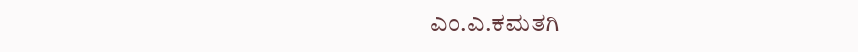ಎಂ.ಎ.ಕಮತಗಿ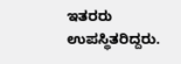ಇತರರು ಉಪಸ್ಥಿತರಿದ್ದರು.